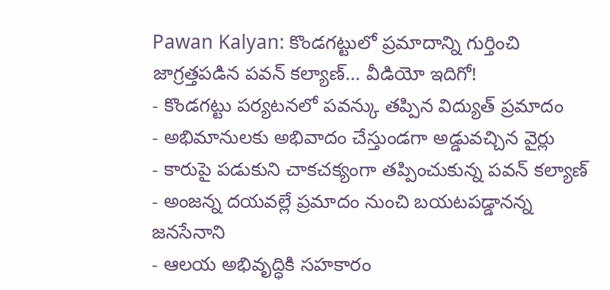Pawan Kalyan: కొండగట్టులో ప్రమాదాన్ని గుర్తించి జాగ్రత్తపడిన పవన్ కల్యాణ్... వీడియో ఇదిగో!
- కొండగట్టు పర్యటనలో పవన్కు తప్పిన విద్యుత్ ప్రమాదం
- అభిమానులకు అభివాదం చేస్తుండగా అడ్డువచ్చిన వైర్లు
- కారుపై పడుకుని చాకచక్యంగా తప్పించుకున్న పవన్ కల్యాణ్
- అంజన్న దయవల్లే ప్రమాదం నుంచి బయటపడ్డానన్న జనసేనాని
- ఆలయ అభివృద్ధికి సహకారం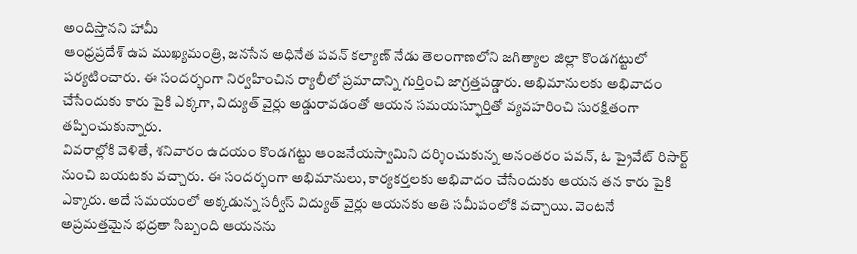అందిస్తానని హామీ
ఆంధ్రప్రదేశ్ ఉప ముఖ్యమంత్రి, జనసేన అధినేత పవన్ కల్యాణ్ నేడు తెలంగాణలోని జగిత్యాల జిల్లా కొండగట్టులో పర్యటించారు. ఈ సందర్భంగా నిర్వహించిన ర్యాలీలో ప్రమాదాన్ని గుర్తించి జాగ్రత్తపడ్డారు. అభిమానులకు అభివాదం చేసేందుకు కారు పైకి ఎక్కగా, విద్యుత్ వైర్లు అడ్డురావడంతో ఆయన సమయస్ఫూర్తితో వ్యవహరించి సురక్షితంగా తప్పించుకున్నారు.
వివరాల్లోకి వెళితే, శనివారం ఉదయం కొండగట్టు ఆంజనేయస్వామిని దర్శించుకున్న అనంతరం పవన్, ఓ ప్రైవేట్ రిసార్ట్ నుంచి బయటకు వచ్చారు. ఈ సందర్భంగా అభిమానులు, కార్యకర్తలకు అభివాదం చేసేందుకు ఆయన తన కారు పైకి ఎక్కారు. అదే సమయంలో అక్కడున్న సర్వీస్ విద్యుత్ వైర్లు ఆయనకు అతి సమీపంలోకి వచ్చాయి. వెంటనే అప్రమత్తమైన భద్రతా సిబ్బంది ఆయనను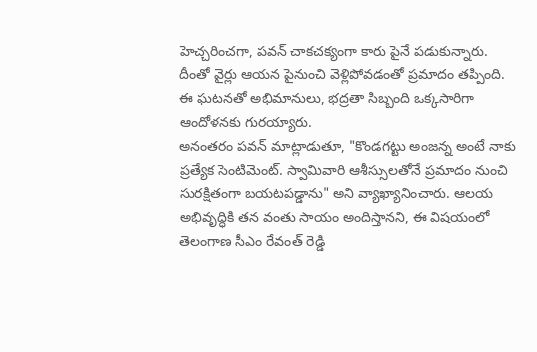హెచ్చరించగా, పవన్ చాకచక్యంగా కారు పైనే పడుకున్నారు. దీంతో వైర్లు ఆయన పైనుంచి వెళ్లిపోవడంతో ప్రమాదం తప్పింది. ఈ ఘటనతో అభిమానులు, భద్రతా సిబ్బంది ఒక్కసారిగా ఆందోళనకు గురయ్యారు.
అనంతరం పవన్ మాట్లాడుతూ, "కొండగట్టు అంజన్న అంటే నాకు ప్రత్యేక సెంటిమెంట్. స్వామివారి ఆశీస్సులతోనే ప్రమాదం నుంచి సురక్షితంగా బయటపడ్డాను" అని వ్యాఖ్యానించారు. ఆలయ అభివృద్ధికి తన వంతు సాయం అందిస్తానని, ఈ విషయంలో తెలంగాణ సీఎం రేవంత్ రెడ్డి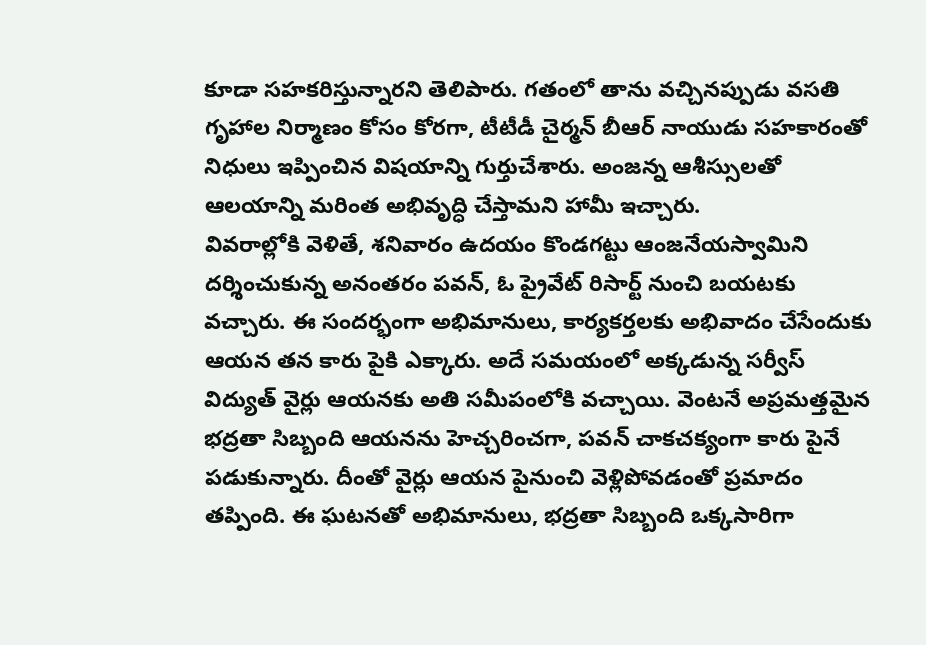కూడా సహకరిస్తున్నారని తెలిపారు. గతంలో తాను వచ్చినప్పుడు వసతి గృహాల నిర్మాణం కోసం కోరగా, టీటీడీ చైర్మన్ బీఆర్ నాయుడు సహకారంతో నిధులు ఇప్పించిన విషయాన్ని గుర్తుచేశారు. అంజన్న ఆశీస్సులతో ఆలయాన్ని మరింత అభివృద్ధి చేస్తామని హామీ ఇచ్చారు.
వివరాల్లోకి వెళితే, శనివారం ఉదయం కొండగట్టు ఆంజనేయస్వామిని దర్శించుకున్న అనంతరం పవన్, ఓ ప్రైవేట్ రిసార్ట్ నుంచి బయటకు వచ్చారు. ఈ సందర్భంగా అభిమానులు, కార్యకర్తలకు అభివాదం చేసేందుకు ఆయన తన కారు పైకి ఎక్కారు. అదే సమయంలో అక్కడున్న సర్వీస్ విద్యుత్ వైర్లు ఆయనకు అతి సమీపంలోకి వచ్చాయి. వెంటనే అప్రమత్తమైన భద్రతా సిబ్బంది ఆయనను హెచ్చరించగా, పవన్ చాకచక్యంగా కారు పైనే పడుకున్నారు. దీంతో వైర్లు ఆయన పైనుంచి వెళ్లిపోవడంతో ప్రమాదం తప్పింది. ఈ ఘటనతో అభిమానులు, భద్రతా సిబ్బంది ఒక్కసారిగా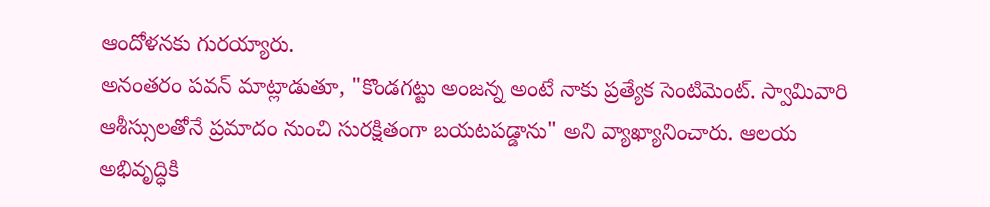ఆందోళనకు గురయ్యారు.
అనంతరం పవన్ మాట్లాడుతూ, "కొండగట్టు అంజన్న అంటే నాకు ప్రత్యేక సెంటిమెంట్. స్వామివారి ఆశీస్సులతోనే ప్రమాదం నుంచి సురక్షితంగా బయటపడ్డాను" అని వ్యాఖ్యానించారు. ఆలయ అభివృద్ధికి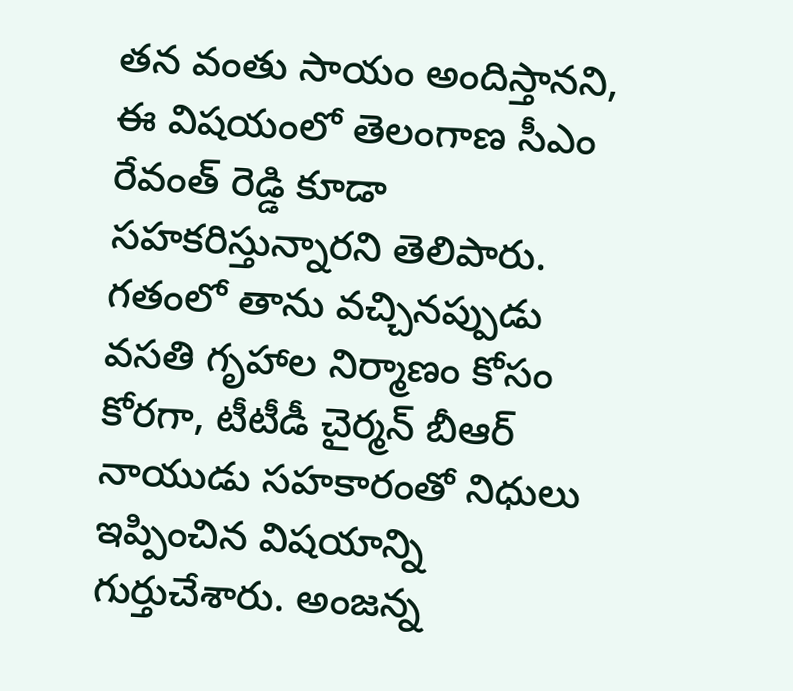తన వంతు సాయం అందిస్తానని, ఈ విషయంలో తెలంగాణ సీఎం రేవంత్ రెడ్డి కూడా సహకరిస్తున్నారని తెలిపారు. గతంలో తాను వచ్చినప్పుడు వసతి గృహాల నిర్మాణం కోసం కోరగా, టీటీడీ చైర్మన్ బీఆర్ నాయుడు సహకారంతో నిధులు ఇప్పించిన విషయాన్ని గుర్తుచేశారు. అంజన్న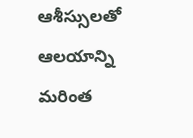ఆశీస్సులతో ఆలయాన్ని మరింత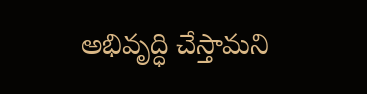అభివృద్ధి చేస్తామని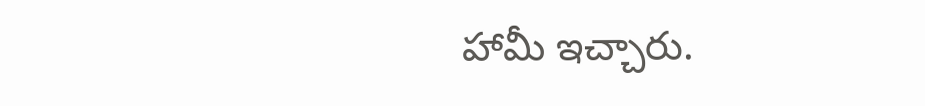హామీ ఇచ్చారు.